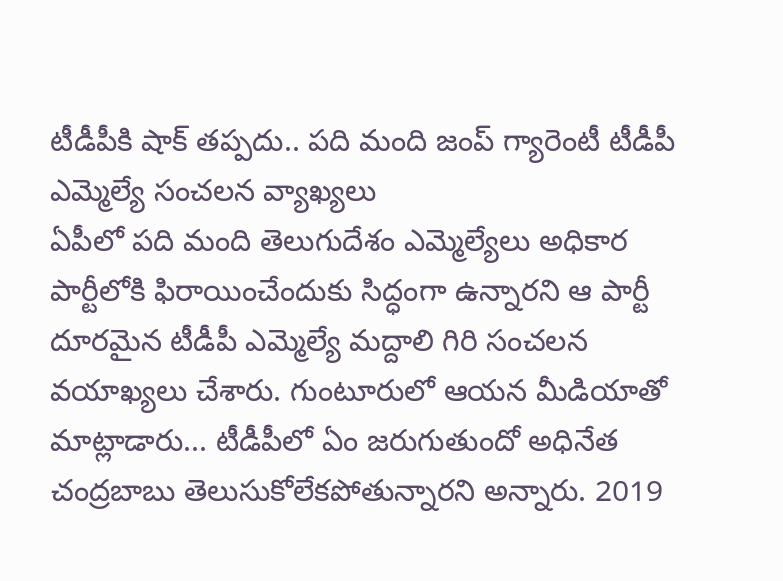టీడీపీకి షాక్ తప్పదు.. పది మంది జంప్ గ్యారెంటీ టీడీపీ ఎమ్మెల్యే సంచలన వ్యాఖ్యలు
ఏపీలో పది మంది తెలుగుదేశం ఎమ్మెల్యేలు అధికార పార్టీలోకి ఫిరాయించేందుకు సిద్ధంగా ఉన్నారని ఆ పార్టీ దూరమైన టీడీపీ ఎమ్మెల్యే మద్దాలి గిరి సంచలన వయాఖ్యలు చేశారు. గుంటూరులో ఆయన మీడియాతో మాట్లాడారు... టీడీపీలో ఏం జరుగుతుందో అధినేత చంద్రబాబు తెలుసుకోలేకపోతున్నారని అన్నారు. 2019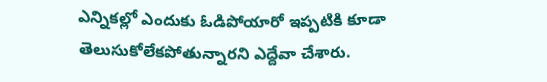ఎన్నికల్లో ఎందుకు ఓడిపోయారో ఇప్పటికి కూడా తెలుసుకోలేకపోతున్నారని ఎద్దేవా చేశారు.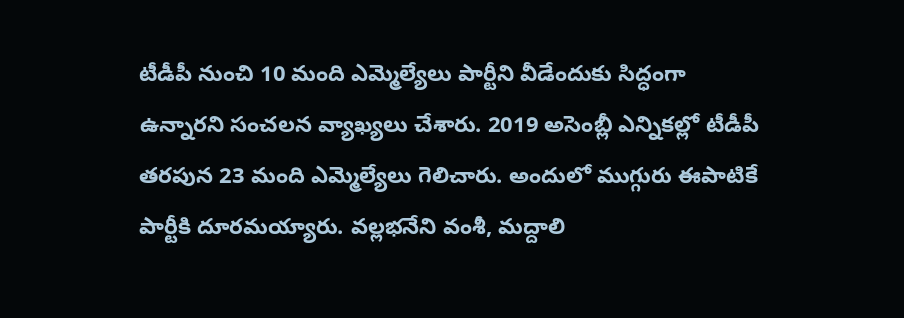టీడీపీ నుంచి 10 మంది ఎమ్మెల్యేలు పార్టీని వీడేందుకు సిద్ధంగా ఉన్నారని సంచలన వ్యాఖ్యలు చేశారు. 2019 అసెంబ్లీ ఎన్నికల్లో టీడీపీ తరపున 23 మంది ఎమ్మెల్యేలు గెలిచారు. అందులో ముగ్గురు ఈపాటికే పార్టీకి దూరమయ్యారు. వల్లభనేని వంశీ, మద్దాలి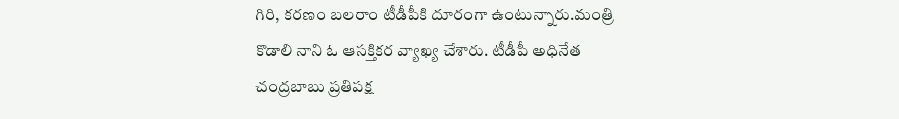గిరి, కరణం బలరాం టీడీపీకి దూరంగా ఉంటున్నారు.మంత్రి కొడాలి నాని ఓ ఆసక్తికర వ్యాఖ్య చేశారు. టీడీపీ అధినేత చంద్రబాబు ప్రతిపక్ష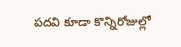పదవి కూడా కొన్నిరోజుల్లో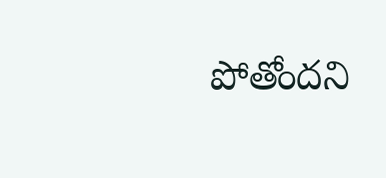పోతోందని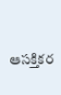ఆసక్తికర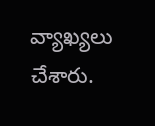వ్యాఖ్యలు చేశారు.